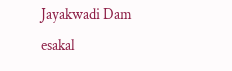Jayakwadi Dam
esakal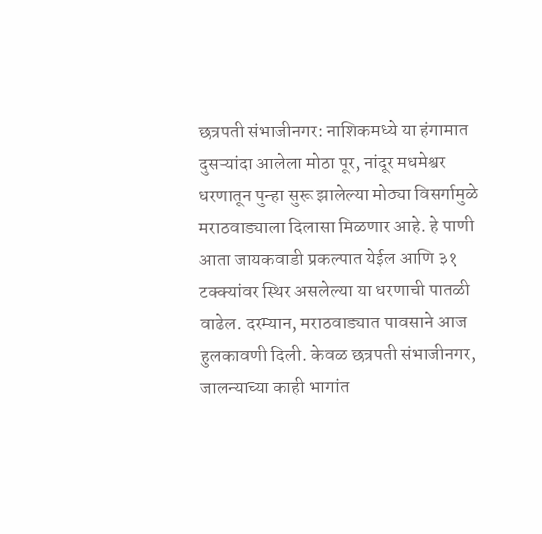छत्रपती संभाजीनगर: नाशिकमध्ये या हंगामात दुसऱ्यांदा आलेला मोठा पूर, नांदूर मधमेश्वर धरणातून पुन्हा सुरू झालेल्या मोठ्या विसर्गामुळे मराठवाड्याला दिलासा मिळणार आहे. हे पाणी आता जायकवाडी प्रकल्पात येईल आणि ३१ टक्क्यांवर स्थिर असलेल्या या धरणाची पातळी वाढेल. दरम्यान, मराठवाड्यात पावसाने आज हुलकावणी दिली. केवळ छत्रपती संभाजीनगर, जालन्याच्या काही भागांत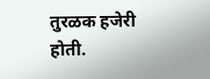तुरळक हजेरी होती.